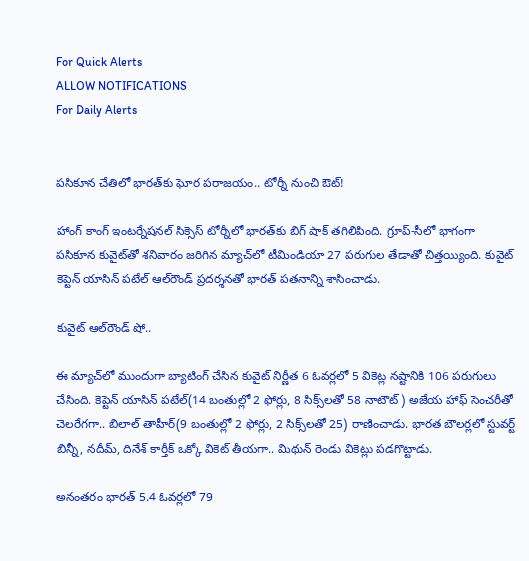For Quick Alerts
ALLOW NOTIFICATIONS
For Daily Alerts


పసికూన చేతిలో భారత్‌కు ఘోర పరాజయం.. టోర్నీ నుంచి ఔట్!

హాంగ్ కాంగ్ ఇంటర్నేషనల్ సిక్సెస్ టోర్నీలో భారత్‌కు బిగ్ షాక్ తగిలిపింది. గ్రూప్-సీలో భాగంగా పసికూన కువైట్‌తో శనివారం జరిగిన మ్యాచ్‌లో టీమిండియా 27 పరుగుల తేడాతో చిత్తయ్యింది. కువైట్ కెప్టెన్ యాసిన్ పటేల్ ఆల్‌రౌండ్ ప్రదర్శనతో భారత్ పతనాన్ని శాసించాడు.

కువైట్ ఆల్‌రౌండ్ షో..

ఈ మ్యాచ్‌లో ముందుగా బ్యాటింగ్ చేసిన కువైట్ నిర్ణీత 6 ఓవర్లలో 5 వికెట్ల నష్టానికి 106 పరుగులు చేసింది. కెప్టెన్ యాసిన్ పటేల్(14 బంతుల్లో 2 ఫోర్లు, 8 సిక్స్‌లతో 58 నాటౌట్) అజేయ హాఫ్ సెంచరీతో చెలరేగగా.. బిలాల్ తాహీర్(9 బంతుల్లో 2 ఫోర్లు, 2 సిక్స్‌లతో 25) రాణించాడు. భారత బౌలర్లలో స్టువర్ట్ బిన్నీ, నదీమ్, దినేశ్ కార్తీక్ ఒక్కో వికెట్ తీయగా.. మిథున్ రెండు వికెట్లు పడగొట్టాడు.

అనంతరం భారత్ 5.4 ఓవర్లలో 79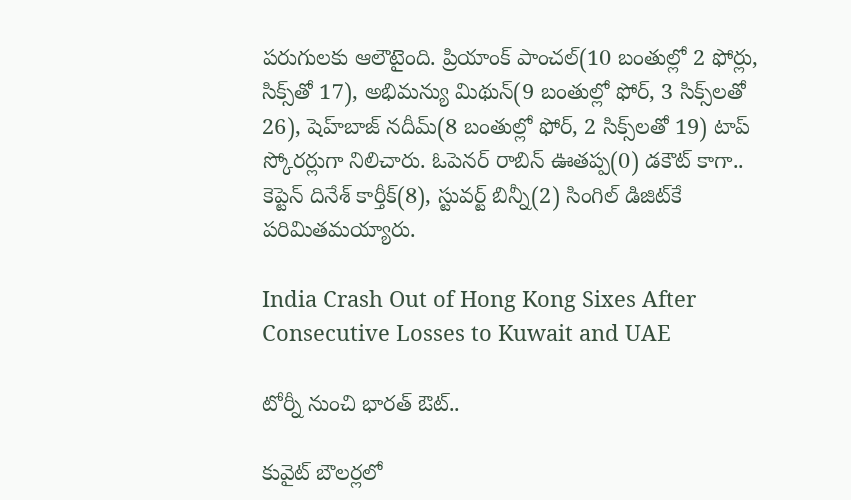పరుగులకు ఆలౌటైంది. ప్రియాంక్ పాంచల్(10 బంతుల్లో 2 ఫోర్లు, సిక్స్‌తో 17), అభిమన్యు మిథున్(9 బంతుల్లో ఫోర్, 3 సిక్స్‌లతో 26), షెహ్‌బాజ్ నదీమ్(8 బంతుల్లో ఫోర్, 2 సిక్స్‌లతో 19) టాప్ స్కోరర్లుగా నిలిచారు. ఓపెనర్ రాబిన్ ఊతప్ప(0) డకౌట్ కాగా.. కెప్టెన్ దినేశ్ కార్తీక్(8), స్టువర్ట్ బిన్నీ(2) సింగిల్ డిజిట్‌కే పరిమితమయ్యారు.

India Crash Out of Hong Kong Sixes After Consecutive Losses to Kuwait and UAE

టోర్నీ నుంచి భారత్ ఔట్..

కువైట్ బౌలర్లలో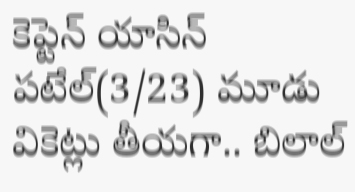కెప్టెన్ యాసిన్ పటేల్(3/23) మూడు వికెట్లు తీయగా.. బిలాల్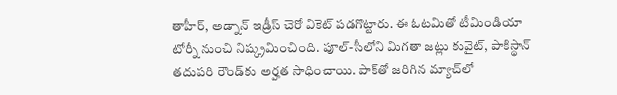తాహీర్, అడ్నాన్ ఇడ్రీస్ చెరో వికెట్ పడగొట్టారు. ఈ ఓటమితో టీమిండియా టోర్నీ నుంచి నిష్క్రమించింది. పూల్-సీలోని మిగతా జట్లు కువైట్, పాకిస్థాన్ తదుపరి రౌండ్‌కు అర్హత సాధించాయి. పాక్‌తో జరిగిన మ్యాచ్‌లో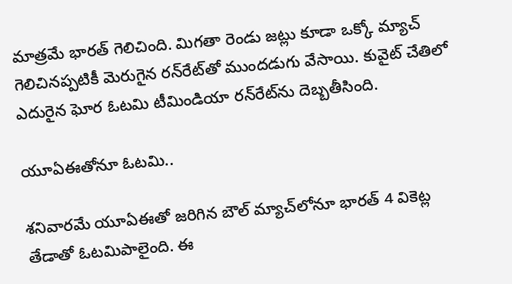మాత్రమే భారత్ గెలిచింది. మిగతా రెండు జట్లు కూడా ఒక్కో మ్యాచ్ గెలిచినప్పటికీ మెరుగైన రన్‌రేట్‌తో ముందడుగు వేసాయి. కువైట్ చేతిలో ఎదురైన ఘోర ఓటమి టీమిండియా రన్‌రేట్‌ను దెబ్బతీసింది.

యూఏఈతోనూ ఓటమి..

శనివారమే యూఏఈతో జరిగిన బౌల్ మ్యాచ్‌లోనూ భారత్‌ 4 వికెట్ల తేడాతో ఓటమిపాలైంది. ఈ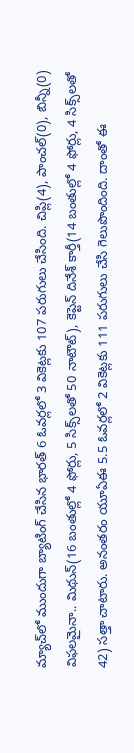మ్యాచ్‌లో ముందుగా బ్యాటింగ్ చేసిన భారత్ 6 ఓవర్లలో 3 వికెట్లకు 107 పరుగులు చేసింది. చిప్లి(4), పాంచల్(0), బిన్నీ(0) విఫలమైనా.. మిథున్(16 బంతుల్లో 4 ఫోర్లు, 5 సిక్స్‌లతో 50 నాటౌట్), కెప్టెన్ దినేశ్ కార్తీ(14 బంతుల్లో 4 ఫోర్లు, 4 సిక్స్‌లతో 42) సత్తా చాటారు. అనంతరం యూఏఈ 5.5 ఓవర్లలో 2 వికెట్లకు 111 పరుగులు చేసి గెలుపొందింది. దాంతో ఈ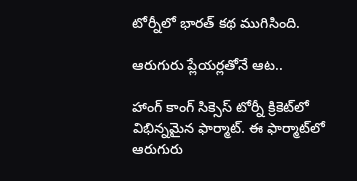టోర్నీలో భారత్ కథ ముగిసింది.

ఆరుగురు ప్లేయర్లతోనే ఆట..

హాంగ్ కాంగ్ సిక్సెస్ టోర్నీ క్రికెట్‌లో విభిన్నమైన ఫార్మాట్. ఈ ఫార్మాట్‌లో ఆరుగురు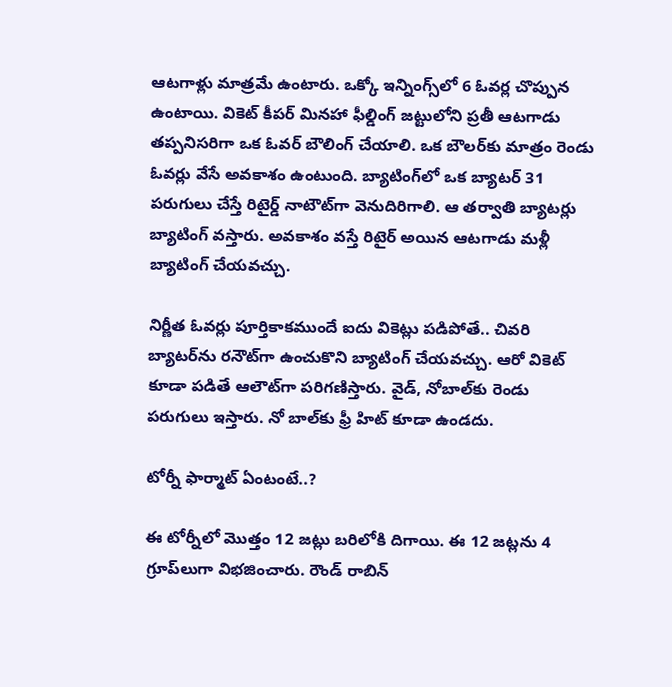ఆటగాళ్లు మాత్రమే ఉంటారు. ఒక్కో ఇన్నింగ్స్‌లో 6 ఓవర్ల చొప్పున ఉంటాయి. వికెట్ కీపర్ మినహా ఫీల్డింగ్ జట్టులోని ప్రతీ ఆటగాడు తప్పనిసరిగా ఒక ఓవర్ బౌలింగ్ చేయాలి. ఒక బౌలర్‌కు మాత్రం రెండు ఓవర్లు వేసే అవకాశం ఉంటుంది. బ్యాటింగ్‌లో ఒక బ్యాటర్ 31 పరుగులు చేస్తే రిటైర్డ్ నాటౌట్‌గా వెనుదిరిగాలి. ఆ తర్వాతి బ్యాటర్లు బ్యాటింగ్‌ వస్తారు. అవకాశం వస్తే రిటైర్ అయిన ఆటగాడు మళ్లీ బ్యాటింగ్ చేయవచ్చు.

నిర్ణీత ఓవర్లు పూర్తికాకముందే ఐదు వికెట్లు పడిపోతే.. చివరి బ్యాటర్‌ను రనౌట్‌గా ఉంచుకొని బ్యాటింగ్ చేయవచ్చు. ఆరో వికెట్ కూడా పడితే ఆలౌట్‌గా పరిగణిస్తారు. వైడ్, నోబాల్‌కు రెండు పరుగులు ఇస్తారు. నో బాల్‌కు ఫ్రీ హిట్ కూడా ఉండదు.

టోర్నీ ఫార్మాట్ ఏంటంటే..?

ఈ టోర్నీలో మొత్తం 12 జట్లు బరిలోకి దిగాయి. ఈ 12 జట్లను 4 గ్రూప్‌లుగా విభజించారు. రౌండ్ రాబిన్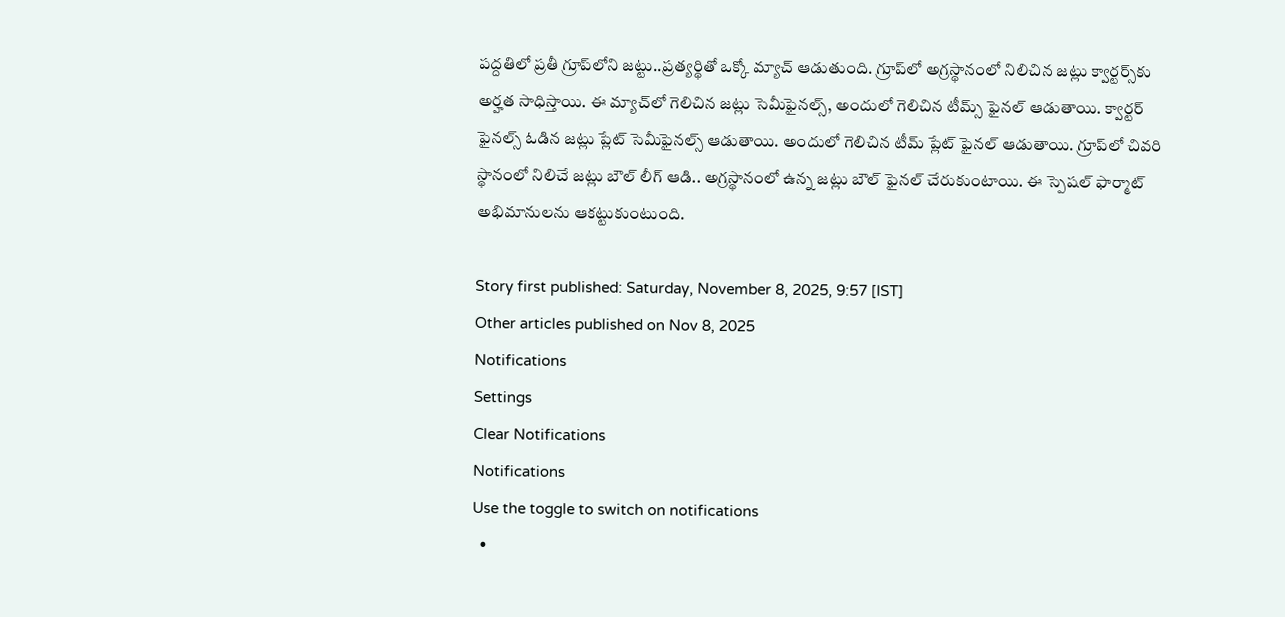పద్దతిలో ప్రతీ గ్రూప్‌లోని జట్టు..ప్రత్యర్థితో ఒక్కో మ్యాచ్ ఆడుతుంది. గ్రూప్‌లో అగ్రస్థానంలో నిలిచిన జట్లు క్వార్టర్స్‌కు అర్హత సాధిస్తాయి. ఈ మ్యాచ్‌లో గెలిచిన జట్లు సెమీఫైనల్స్, అందులో గెలిచిన టీమ్స్ ఫైనల్ ఆడుతాయి. క్వార్టర్ ఫైనల్స్ ఓడిన జట్లు ప్లేట్ సెమీఫైనల్స్ ఆడుతాయి. అందులో గెలిచిన టీమ్ ప్లేట్ ఫైనల్ ఆడుతాయి. గ్రూప్‌లో చివరి స్థానంలో నిలిచే జట్లు బౌల్ లీగ్ ఆడి.. అగ్రస్థానంలో ఉన్న జట్లు బౌల్ ఫైనల్ చేరుకుంటాయి. ఈ స్పెషల్ ఫార్మాట్ అభిమానులను ఆకట్టుకుంటుంది.

Story first published: Saturday, November 8, 2025, 9:57 [IST]
Other articles published on Nov 8, 2025
Notifications
Settings
Clear Notifications
Notifications
Use the toggle to switch on notifications
  •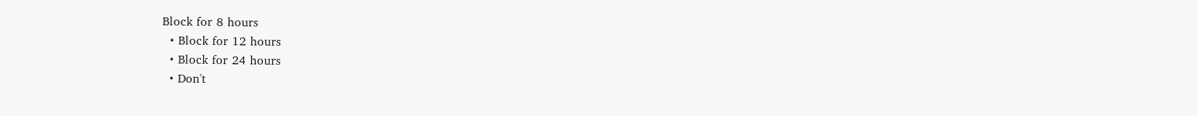Block for 8 hours
  • Block for 12 hours
  • Block for 24 hours
  • Don't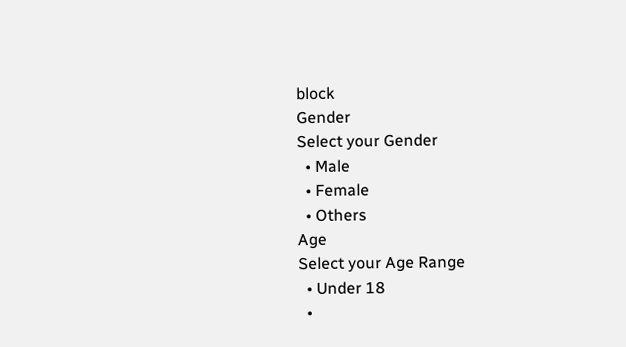block
Gender
Select your Gender
  • Male
  • Female
  • Others
Age
Select your Age Range
  • Under 18
  •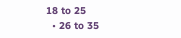18 to 25
  • 26 to 35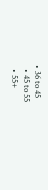• 36 to 45
  • 45 to 55
  • 55+